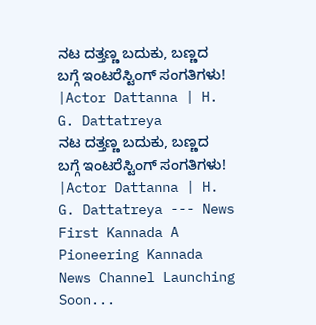ನಟ ದತ್ತಣ್ಣ ಬದುಕು, ಬಣ್ಣದ ಬಗ್ಗೆ ಇಂಟರೆಸ್ಟಿಂಗ್ ಸಂಗತಿಗಳು! |Actor Dattanna | H. G. Dattatreya
ನಟ ದತ್ತಣ್ಣ ಬದುಕು, ಬಣ್ಣದ ಬಗ್ಗೆ ಇಂಟರೆಸ್ಟಿಂಗ್ ಸಂಗತಿಗಳು! |Actor Dattanna | H. G. Dattatreya --- News First Kannada A Pioneering Kannada News Channel Launching Soon...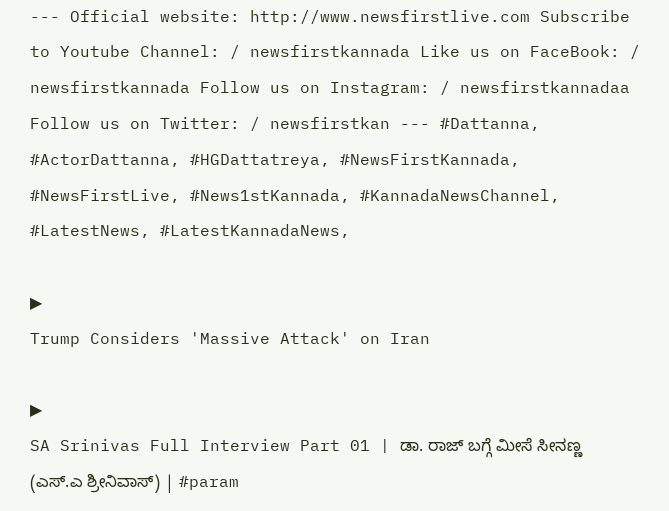--- Official website: http://www.newsfirstlive.com Subscribe to Youtube Channel: / newsfirstkannada Like us on FaceBook: / newsfirstkannada Follow us on Instagram: / newsfirstkannadaa Follow us on Twitter: / newsfirstkan --- #Dattanna, #ActorDattanna, #HGDattatreya, #NewsFirstKannada, #NewsFirstLive, #News1stKannada, #KannadaNewsChannel, #LatestNews, #LatestKannadaNews,

▶
Trump Considers 'Massive Attack' on Iran

▶
SA Srinivas Full Interview Part 01 | ಡಾ. ರಾಜ್ ಬಗ್ಗೆ ಮೀಸೆ ಸೀನಣ್ಣ (ಎಸ್.ಎ ಶ್ರೀನಿವಾಸ್) | #param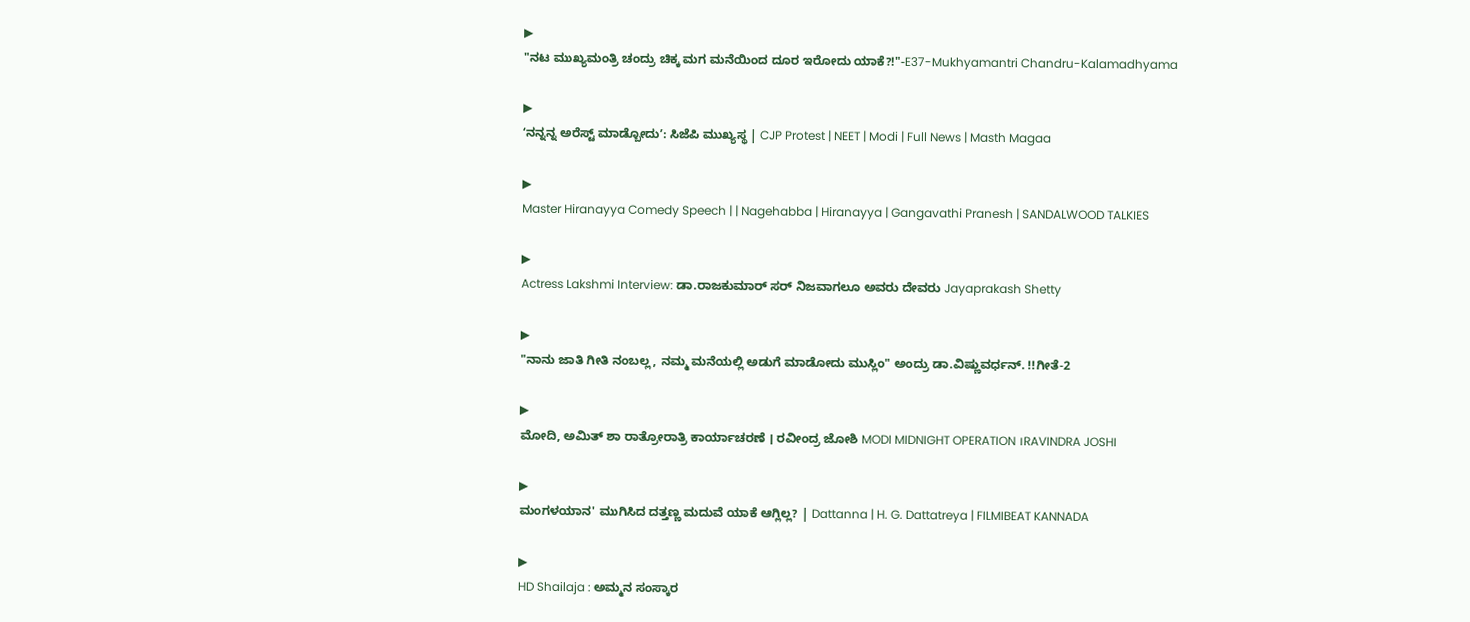▶
"ನಟ ಮುಖ್ಯಮಂತ್ರಿ ಚಂದ್ರು ಚಿಕ್ಕ ಮಗ ಮನೆಯಿಂದ ದೂರ ಇರೋದು ಯಾಕೆ?!"-E37-Mukhyamantri Chandru-Kalamadhyama

▶
ʻನನ್ನನ್ನ ಅರೆಸ್ಟ್ ಮಾಡ್ಬೋದುʼ: ಸಿಜೆಪಿ ಮುಖ್ಯಸ್ಥ | CJP Protest | NEET | Modi | Full News | Masth Magaa

▶
Master Hiranayya Comedy Speech | | Nagehabba | Hiranayya | Gangavathi Pranesh | SANDALWOOD TALKIES

▶
Actress Lakshmi Interview: ಡಾ.ರಾಜಕುಮಾರ್ ಸರ್ ನಿಜವಾಗಲೂ ಅವರು ದೇವರು Jayaprakash Shetty

▶
"ನಾನು ಜಾತಿ ಗೀತಿ ನಂಬಲ್ಲ, ನಮ್ಮ ಮನೆಯಲ್ಲಿ ಅಡುಗೆ ಮಾಡೋದು ಮುಸ್ಲಿಂ" ಅಂದ್ರು ಡಾ.ವಿಷ್ಣುವರ್ಧನ್. !!ಗೀತೆ-2

▶
ಮೋದಿ, ಅಮಿತ್ ಶಾ ರಾತ್ರೋರಾತ್ರಿ ಕಾರ್ಯಾಚರಣೆ । ರವೀಂದ್ರ ಜೋಶಿ MODI MIDNIGHT OPERATION ।RAVINDRA JOSHI

▶
ಮಂಗಳಯಾನ' ಮುಗಿಸಿದ ದತ್ತಣ್ಣ ಮದುವೆ ಯಾಕೆ ಆಗ್ಲಿಲ್ಲ? | Dattanna | H. G. Dattatreya | FILMIBEAT KANNADA

▶
HD Shailaja : ಅಮ್ಮನ ಸಂಸ್ಕಾರ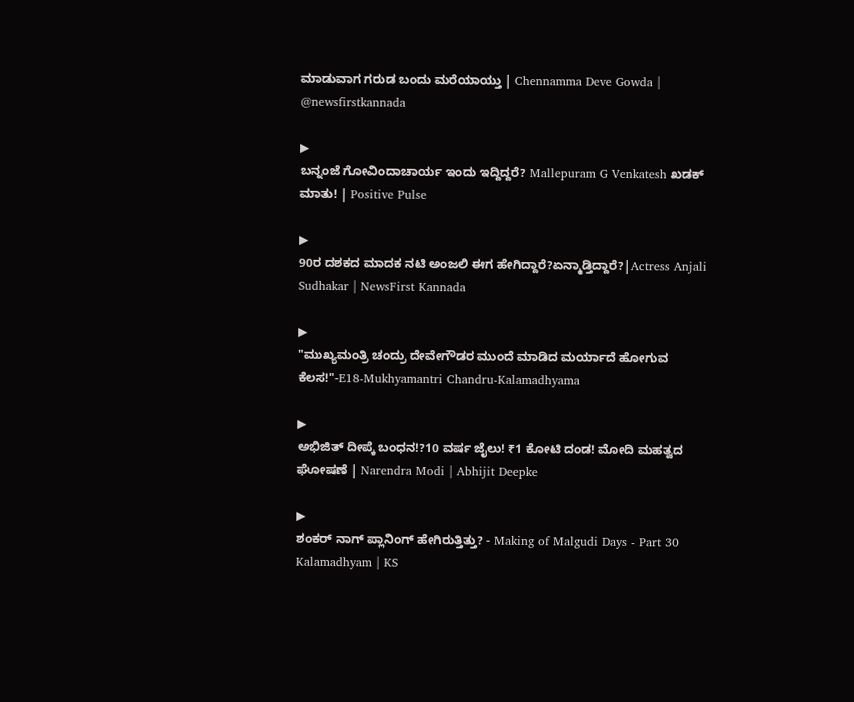ಮಾಡುವಾಗ ಗರುಡ ಬಂದು ಮರೆಯಾಯ್ತು | Chennamma Deve Gowda | @newsfirstkannada

▶
ಬನ್ನಂಜೆ ಗೋವಿಂದಾಚಾರ್ಯ ಇಂದು ಇದ್ದಿದ್ದರೆ? Mallepuram G Venkatesh ಖಡಕ್ ಮಾತು! | Positive Pulse

▶
90ರ ದಶಕದ ಮಾದಕ ನಟಿ ಅಂಜಲಿ ಈಗ ಹೇಗಿದ್ದಾರೆ?ಏನ್ಮಾಡ್ತಿದ್ದಾರೆ?|Actress Anjali Sudhakar | NewsFirst Kannada

▶
"ಮುಖ್ಯಮಂತ್ರಿ ಚಂದ್ರು ದೇವೇಗೌಡರ ಮುಂದೆ ಮಾಡಿದ ಮರ್ಯಾದೆ ಹೋಗುವ ಕೆಲಸ!"-E18-Mukhyamantri Chandru-Kalamadhyama

▶
ಅಭಿಜಿತ್ ದೀಪ್ಕೆ ಬಂಧನ!?10 ವರ್ಷ ಜೈಲು! ₹1 ಕೋಟಿ ದಂಡ! ಮೋದಿ ಮಹತ್ವದ ಘೋಷಣೆ | Narendra Modi | Abhijit Deepke

▶
ಶಂಕರ್ ನಾಗ್ ಪ್ಲಾನಿಂಗ್ ಹೇಗಿರುತ್ತಿತ್ತು? - Making of Malgudi Days - Part 30 Kalamadhyam | KS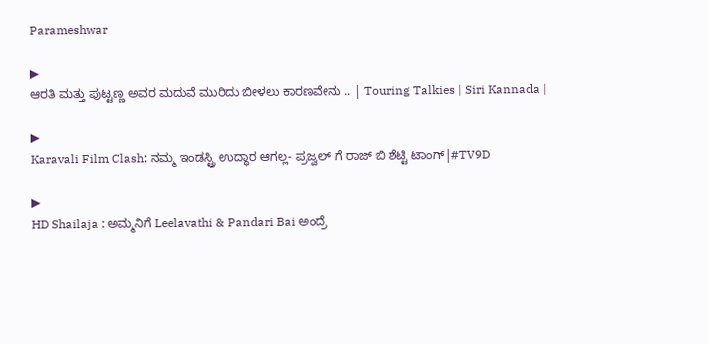Parameshwar

▶
ಆರತಿ ಮತ್ತು ಪುಟ್ಟಣ್ಣ ಅವರ ಮದುವೆ ಮುರಿದು ಬೀಳಲು ಕಾರಣವೇನು .. | Touring Talkies | Siri Kannada |

▶
Karavali Film Clash: ನಮ್ಮ ಇಂಡಸ್ಟ್ರಿ ಉದ್ಧಾರ ಆಗಲ್ಲ- ಪ್ರಜ್ವಲ್ ಗೆ ರಾಜ್ ಬಿ ಶೆಟ್ಟಿ ಟಾಂಗ್|#TV9D

▶
HD Shailaja : ಅಮ್ಮನಿಗೆ Leelavathi & Pandari Bai ಅಂದ್ರೆ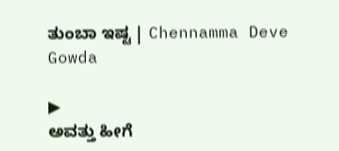ತುಂಬಾ ಇಷ್ಟ | Chennamma Deve Gowda

▶
ಅವತ್ತು ಹೀಗೆ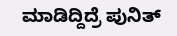ಮಾಡಿದ್ದಿದ್ರೆ ಪುನಿತ್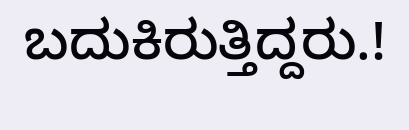ಬದುಕಿರುತ್ತಿದ್ದರು.!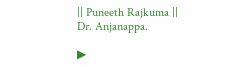|| Puneeth Rajkuma || Dr. Anjanappa.

▶